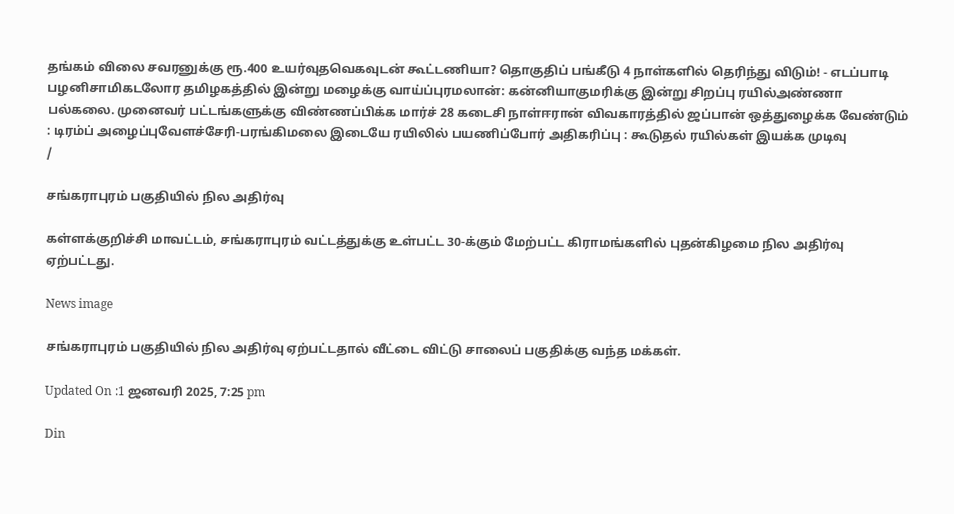தங்கம் விலை சவரனுக்கு ரூ.400 உயர்வுதவெகவுடன் கூட்டணியா? தொகுதிப் பங்கீடு 4 நாள்களில் தெரிந்து விடும்! - எடப்பாடி பழனிசாமிகடலோர தமிழகத்தில் இன்று மழைக்கு வாய்ப்புரமலான்: கன்னியாகுமரிக்கு இன்று சிறப்பு ரயில்அண்ணா பல்கலை. முனைவர் பட்டங்களுக்கு விண்ணப்பிக்க மார்ச் 28 கடைசி நாள்ஈரான் விவகாரத்தில் ஜப்பான் ஒத்துழைக்க வேண்டும் : டிரம்ப் அழைப்புவேளச்சேரி-பரங்கிமலை இடையே ரயிலில் பயணிப்போர் அதிகரிப்பு : கூடுதல் ரயில்கள் இயக்க முடிவு
/

சங்கராபுரம் பகுதியில் நில அதிர்வு

கள்ளக்குறிச்சி மாவட்டம், சங்கராபுரம் வட்டத்துக்கு உள்பட்ட 30-க்கும் மேற்பட்ட கிராமங்களில் புதன்கிழமை நில அதிர்வு ஏற்பட்டது.

News image

சங்கராபுரம் பகுதியில் நில அதிர்வு ஏற்பட்டதால் வீட்டை விட்டு சாலைப் பகுதிக்கு வந்த மக்கள்.

Updated On :1 ஜனவரி 2025, 7:25 pm

Din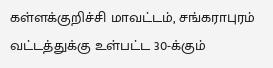கள்ளக்குறிச்சி மாவட்டம், சங்கராபுரம் வட்டத்துக்கு உள்பட்ட 30-க்கும்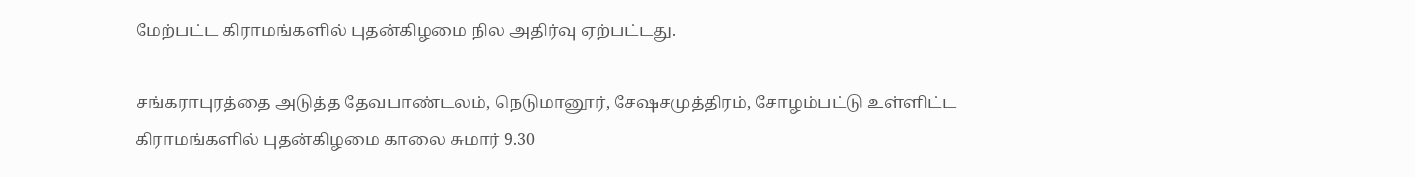மேற்பட்ட கிராமங்களில் புதன்கிழமை நில அதிர்வு ஏற்பட்டது.

சங்கராபுரத்தை அடுத்த தேவபாண்டலம், நெடுமானூர், சேஷசமுத்திரம், சோழம்பட்டு உள்ளிட்ட கிராமங்களில் புதன்கிழமை காலை சுமார் 9.30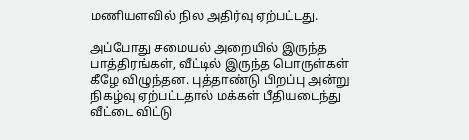மணியளவில் நில அதிர்வு ஏற்பட்டது.

அப்போது சமையல் அறையில் இருந்த பாத்திரங்கள், வீட்டில் இருந்த பொருள்கள் கீழே விழுந்தன. புத்தாண்டு பிறப்பு அன்று நிகழ்வு ஏற்பட்டதால் மக்கள் பீதியடைந்து வீட்டை விட்டு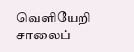வெளியேறி சாலைப்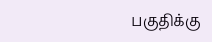பகுதிக்கு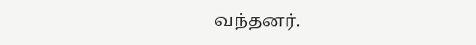வந்தனர்.